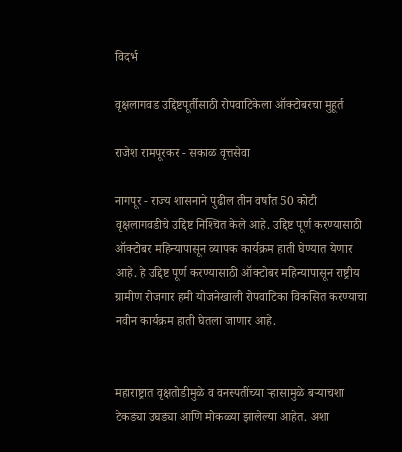विदर्भ

वृक्षलागवड उद्दिष्टपूर्तीसाठी रोपवाटिकेला ऑक्‍टोबरचा मुहूर्त

राजेश रामपूरकर - सकाळ वृत्तसेवा

नागपूर - राज्य शासनाने पुढील तीन वर्षांत 50 कोटी वृक्षलागवडीचे उद्दिष्ट निश्‍चित केले आहे. उद्दिष्ट पूर्ण करण्यासाठी ऑक्‍टोबर महिन्यापासून व्यापक कार्यक्रम हाती घेण्यात येणार आहे. हे उद्दिष्ट पूर्ण करण्यासाठी ऑक्‍टोबर महिन्यापासून राष्ट्रीय ग्रामीण रोजगार हमी योजनेखाली रोपवाटिका विकसित करण्याचा नवीन कार्यक्रम हाती घेतला जाणार आहे.


महाराष्ट्रात वृक्षतोडीमुळे व वनस्पतींच्या ऱ्हासामुळे बऱ्याचशा टेकड्या उघड्या आणि मोकळ्या झालेल्या आहेत. अशा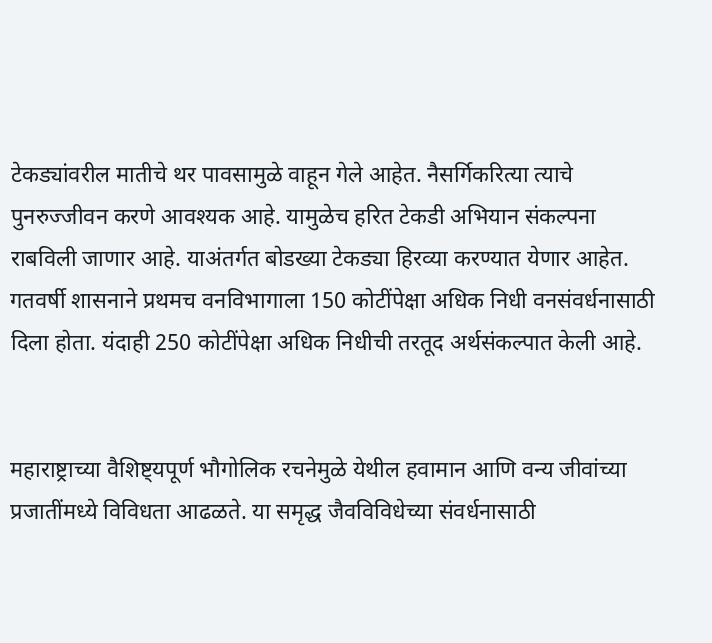टेकड्यांवरील मातीचे थर पावसामुळे वाहून गेले आहेत. नैसर्गिकरित्या त्याचे पुनरुज्जीवन करणे आवश्‍यक आहे. यामुळेच हरित टेकडी अभियान संकल्पना राबविली जाणार आहे. याअंतर्गत बोडख्या टेकड्या हिरव्या करण्यात येणार आहेत. गतवर्षी शासनाने प्रथमच वनविभागाला 150 कोटींपेक्षा अधिक निधी वनसंवर्धनासाठी दिला होता. यंदाही 250 कोटींपेक्षा अधिक निधीची तरतूद अर्थसंकल्पात केली आहे.


महाराष्ट्राच्या वैशिष्ट्यपूर्ण भौगोलिक रचनेमुळे येथील हवामान आणि वन्य जीवांच्या प्रजातींमध्ये विविधता आढळते. या समृद्ध जैवविविधेच्या संवर्धनासाठी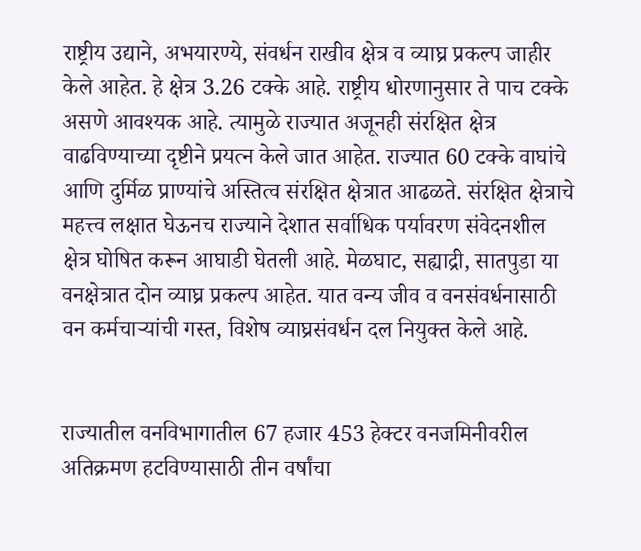राष्ट्रीय उद्याने, अभयारण्ये, संवर्धन राखीव क्षेत्र व व्याघ्र प्रकल्प जाहीर केले आहेत. हे क्षेत्र 3.26 टक्के आहे. राष्ट्रीय धोरणानुसार ते पाच टक्के असणे आवश्‍यक आहे. त्यामुळे राज्यात अजूनही संरक्षित क्षेत्र वाढविण्याच्या दृष्टीने प्रयत्न केले जात आहेत. राज्यात 60 टक्के वाघांचे आणि दुर्मिळ प्राण्यांचे अस्तित्व संरक्षित क्षेत्रात आढळते. संरक्षित क्षेत्राचे महत्त्व लक्षात घेऊनच राज्याने देशात सर्वाधिक पर्यावरण संवेदनशील क्षेत्र घोषित करून आघाडी घेतली आहे. मेळघाट, सह्याद्री, सातपुडा या वनक्षेत्रात दोन व्याघ्र प्रकल्प आहेत. यात वन्य जीव व वनसंवर्धनासाठी वन कर्मचाऱ्यांची गस्त, विशेष व्याघ्रसंवर्धन दल नियुक्त केले आहे.


राज्यातील वनविभागातील 67 हजार 453 हेक्‍टर वनजमिनीवरील अतिक्रमण हटविण्यासाठी तीन वर्षांचा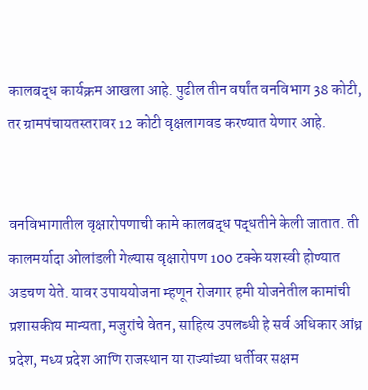कालबद्ध कार्यक्रम आखला आहे. पुढील तीन वर्षांत वनविभाग 38 कोटी, तर ग्रामपंचायतस्तरावर 12 कोटी वृक्षलागवड करण्यात येणार आहे.


वनविभागातील वृक्षारोपणाची कामे कालबद्ध पद्धतीने केली जातात. ती कालमर्यादा ओलांडली गेल्यास वृक्षारोपण 100 टक्के यशस्वी होण्यात अडचण येते. यावर उपाययोजना म्हणून रोजगार हमी योजनेतील कामांची प्रशासकीय मान्यता, मजुरांचे वेतन, साहित्य उपलब्धी हे सर्व अधिकार आंध्र प्रदेश, मध्य प्रदेश आणि राजस्थान या राज्यांच्या धर्तीवर सक्षम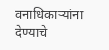वनाधिकाऱ्यांना देण्याचे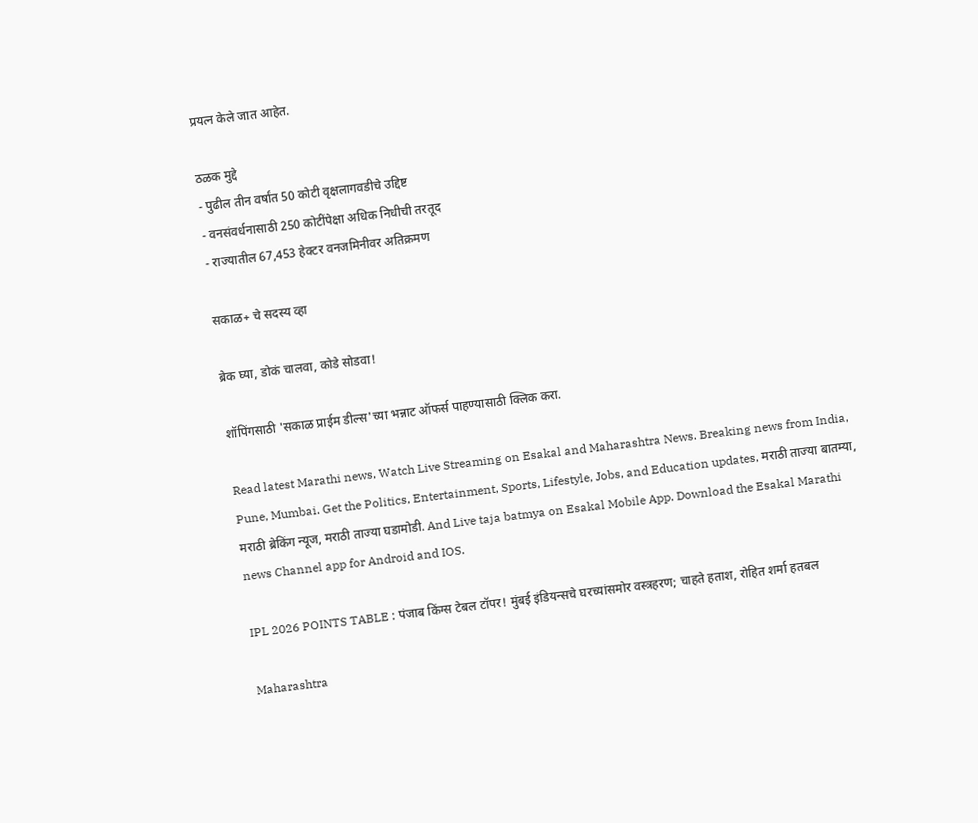प्रयत्न केले जात आहेत.

ठळक मुद्दे
- पुढील तीन वर्षांत 50 कोटी वृक्षलागवडीचे उद्दिष्ट
- वनसंवर्धनासाठी 250 कोटींपेक्षा अधिक निधीची तरतूद
- राज्यातील 67,453 हेक्‍टर वनजमिनीवर अतिक्रमण

सकाळ+ चे सदस्य व्हा

ब्रेक घ्या, डोकं चालवा, कोडे सोडवा!

शॉपिंगसाठी 'सकाळ प्राईम डील्स'च्या भन्नाट ऑफर्स पाहण्यासाठी क्लिक करा.

Read latest Marathi news, Watch Live Streaming on Esakal and Maharashtra News. Breaking news from India, Pune, Mumbai. Get the Politics, Entertainment, Sports, Lifestyle, Jobs, and Education updates, मराठी ताज्या बातम्या, मराठी ब्रेकिंग न्यूज, मराठी ताज्या घडामोडी. And Live taja batmya on Esakal Mobile App. Download the Esakal Marathi news Channel app for Android and IOS.

IPL 2026 POINTS TABLE : पंजाब किंग्स टेबल टॉपर! मुंबई इंडियन्सचे घरच्यांसमोर वस्त्रहरण; चाहते हताश, रोहित शर्मा हतबल

Maharashtra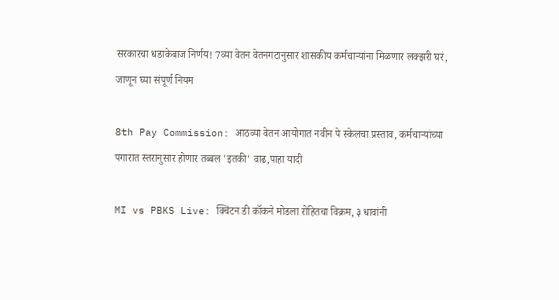सरकारचा धडाकेबाज निर्णय! 7व्या वेतन वेतनगटानुसार शासकीय कर्मचाऱ्यांना मिळणार लक्झरी घरं, जाणून घ्या संपूर्ण नियम

8th Pay Commission: आठव्या वेतन आयोगात नवीन पे स्केलचा प्रस्ताव, कर्मचाऱ्यांच्या पगारात स्तरानुसार होणार तब्बल 'इतकी' वाढ,पाहा यादी

MI vs PBKS Live: क्विंटन डी कॉकने मोडला रोहितचा विक्रम, ३ धावांनी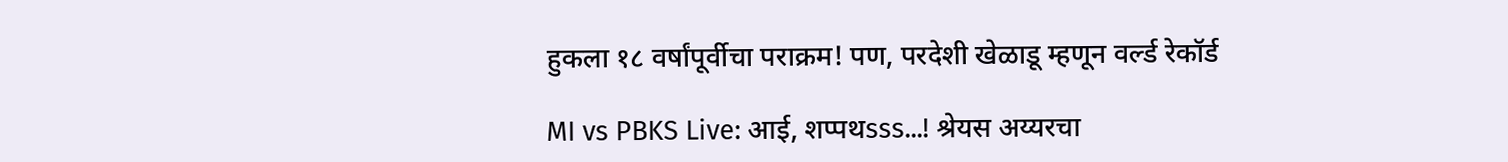हुकला १८ वर्षांपूर्वीचा पराक्रम! पण, परदेशी खेळाडू म्हणून वर्ल्ड रेकॉर्ड

MI vs PBKS Live: आई, शप्पथsss...! श्रेयस अय्यरचा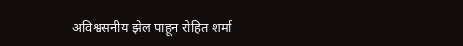अविश्वसनीय झेल पाहून रोहित शर्मा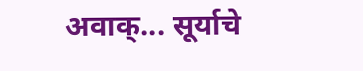अवाक्... सूर्याचे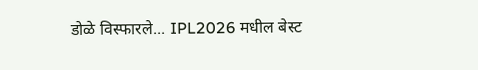डोळे विस्फारले... IPL2026 मधील बेस्ट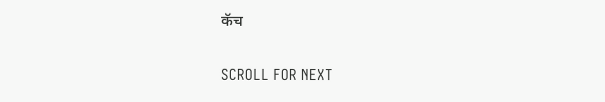कॅच

SCROLL FOR NEXT